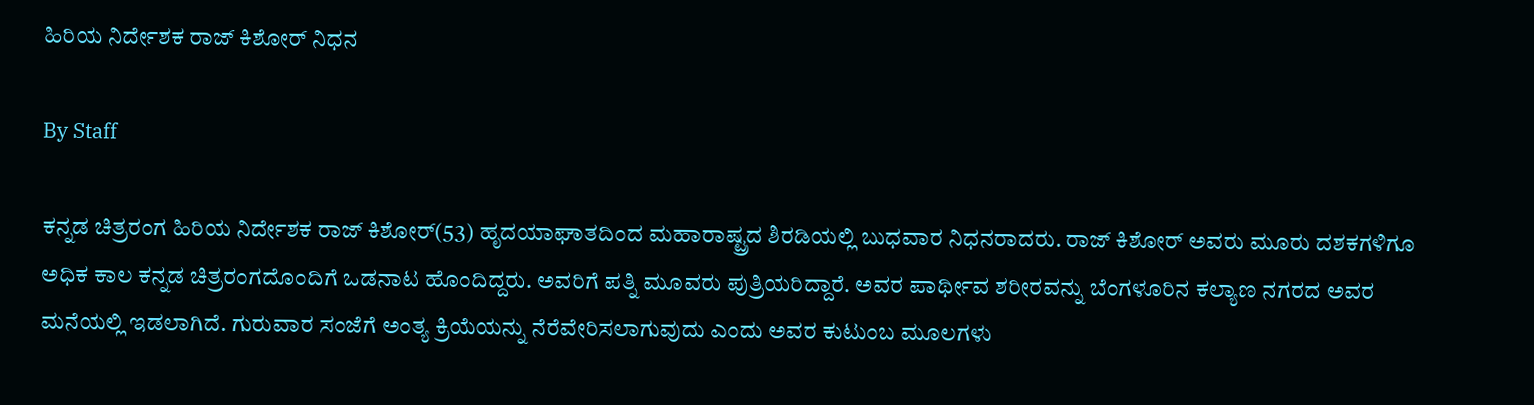ಹಿರಿಯ ನಿರ್ದೇಶಕ ರಾಜ್ ಕಿಶೋರ್ ನಿಧನ

By Staff

ಕನ್ನಡ ಚಿತ್ರರಂಗ ಹಿರಿಯ ನಿರ್ದೇಶಕ ರಾಜ್ ಕಿಶೋರ್(53) ಹೃದಯಾಘಾತದಿಂದ ಮಹಾರಾಷ್ಟ್ರದ ಶಿರಡಿಯಲ್ಲಿ ಬುಧವಾರ ನಿಧನರಾದರು. ರಾಜ್ ಕಿಶೋರ್ ಅವರು ಮೂರು ದಶಕಗಳಿಗೂ ಅಧಿಕ ಕಾಲ ಕನ್ನಡ ಚಿತ್ರರಂಗದೊಂದಿಗೆ ಒಡನಾಟ ಹೊಂದಿದ್ದರು. ಅವರಿಗೆ ಪತ್ನಿ ಮೂವರು ಪುತ್ರಿಯರಿದ್ದಾರೆ. ಅವರ ಪಾರ್ಥೀವ ಶರೀರವನ್ನು ಬೆಂಗಳೂರಿನ ಕಲ್ಯಾಣ ನಗರದ ಅವರ ಮನೆಯಲ್ಲಿ ಇಡಲಾಗಿದೆ. ಗುರುವಾರ ಸಂಜೆಗೆ ಅಂತ್ಯ ಕ್ರಿಯೆಯನ್ನು ನೆರೆವೇರಿಸಲಾಗುವುದು ಎಂದು ಅವರ ಕುಟುಂಬ ಮೂಲಗಳು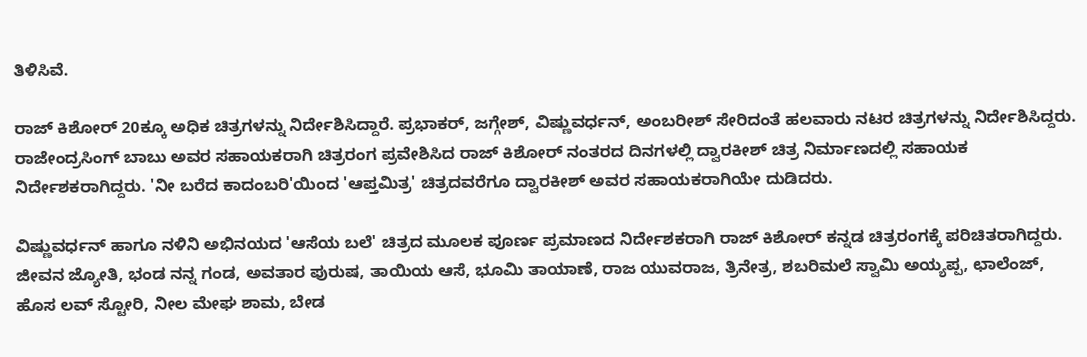ತಿಳಿಸಿವೆ.

ರಾಜ್ ಕಿಶೋರ್ 20ಕ್ಕೂ ಅಧಿಕ ಚಿತ್ರಗಳನ್ನು ನಿರ್ದೇಶಿಸಿದ್ದಾರೆ. ಪ್ರಭಾಕರ್, ಜಗ್ಗೇಶ್, ವಿಷ್ಣುವರ್ಧನ್, ಅಂಬರೀಶ್ ಸೇರಿದಂತೆ ಹಲವಾರು ನಟರ ಚಿತ್ರಗಳನ್ನು ನಿರ್ದೇಶಿಸಿದ್ದರು. ರಾಜೇಂದ್ರಸಿಂಗ್ ಬಾಬು ಅವರ ಸಹಾಯಕರಾಗಿ ಚಿತ್ರರಂಗ ಪ್ರವೇಶಿಸಿದ ರಾಜ್ ಕಿಶೋರ್ ನಂತರದ ದಿನಗಳಲ್ಲಿ ದ್ವಾರಕೀಶ್ ಚಿತ್ರ ನಿರ್ಮಾಣದಲ್ಲಿ ಸಹಾಯಕ ನಿರ್ದೇಶಕರಾಗಿದ್ದರು. 'ನೀ ಬರೆದ ಕಾದಂಬರಿ'ಯಿಂದ 'ಆಪ್ತಮಿತ್ರ' ಚಿತ್ರದವರೆಗೂ ದ್ವಾರಕೀಶ್ ಅವರ ಸಹಾಯಕರಾಗಿಯೇ ದುಡಿದರು.

ವಿಷ್ಣುವರ್ಧನ್ ಹಾಗೂ ನಳಿನಿ ಅಭಿನಯದ 'ಆಸೆಯ ಬಲೆ' ಚಿತ್ರದ ಮೂಲಕ ಪೂರ್ಣ ಪ್ರಮಾಣದ ನಿರ್ದೇಶಕರಾಗಿ ರಾಜ್ ಕಿಶೋರ್ ಕನ್ನಡ ಚಿತ್ರರಂಗಕ್ಕೆ ಪರಿಚಿತರಾಗಿದ್ದರು. ಜೀವನ ಜ್ಯೋತಿ, ಭಂಡ ನನ್ನ ಗಂಡ, ಅವತಾರ ಪುರುಷ, ತಾಯಿಯ ಆಸೆ, ಭೂಮಿ ತಾಯಾಣೆ, ರಾಜ ಯುವರಾಜ, ತ್ರಿನೇತ್ರ, ಶಬರಿಮಲೆ ಸ್ವಾಮಿ ಅಯ್ಯಪ್ಪ, ಛಾಲೆಂಜ್, ಹೊಸ ಲವ್ ಸ್ಟೋರಿ, ನೀಲ ಮೇಘ ಶಾಮ, ಬೇಡ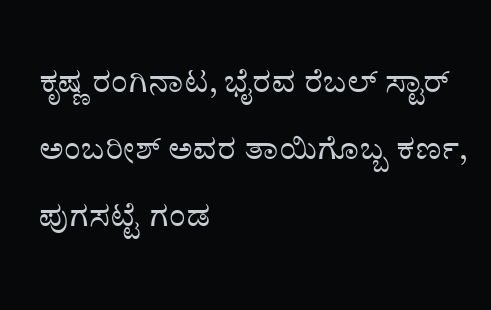ಕೃಷ್ಣ ರಂಗಿನಾಟ, ಭೈರವ ರೆಬಲ್ ಸ್ಟಾರ್ ಅಂಬರೀಶ್ ಅವರ ತಾಯಿಗೊಬ್ಬ ಕರ್ಣ, ಪುಗಸಟ್ಟೆ ಗಂಡ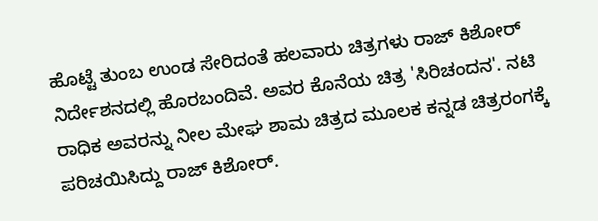ಹೊಟ್ಟೆ ತುಂಬ ಉಂಡ ಸೇರಿದಂತೆ ಹಲವಾರು ಚಿತ್ರಗಳು ರಾಜ್ ಕಿಶೋರ್ ನಿರ್ದೇಶನದಲ್ಲಿ ಹೊರಬಂದಿವೆ. ಅವರ ಕೊನೆಯ ಚಿತ್ರ 'ಸಿರಿಚಂದನ'. ನಟಿ ರಾಧಿಕ ಅವರನ್ನು ನೀಲ ಮೇಘ ಶಾಮ ಚಿತ್ರದ ಮೂಲಕ ಕನ್ನಡ ಚಿತ್ರರಂಗಕ್ಕೆ ಪರಿಚಯಿಸಿದ್ದು ರಾಜ್ ಕಿಶೋರ್.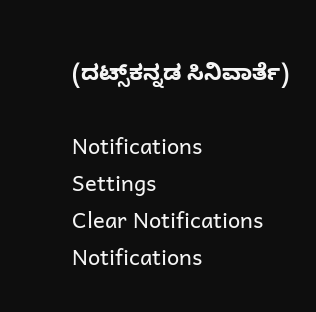(ದಟ್ಸ್‌ಕನ್ನಡ ಸಿನಿವಾರ್ತೆ)

Notifications
Settings
Clear Notifications
Notifications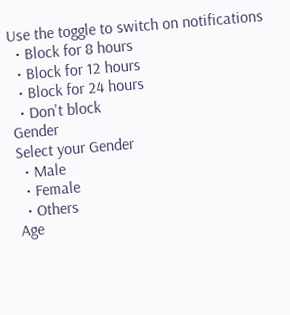Use the toggle to switch on notifications
  • Block for 8 hours
  • Block for 12 hours
  • Block for 24 hours
  • Don't block
Gender
Select your Gender
  • Male
  • Female
  • Others
Age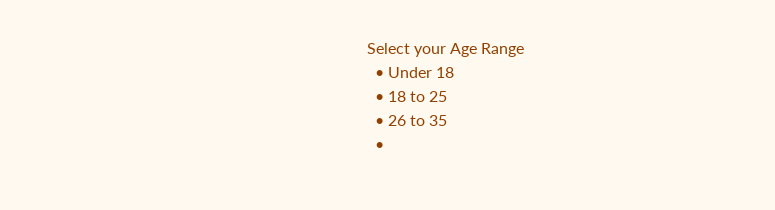Select your Age Range
  • Under 18
  • 18 to 25
  • 26 to 35
  •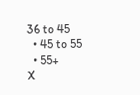36 to 45
  • 45 to 55
  • 55+
X